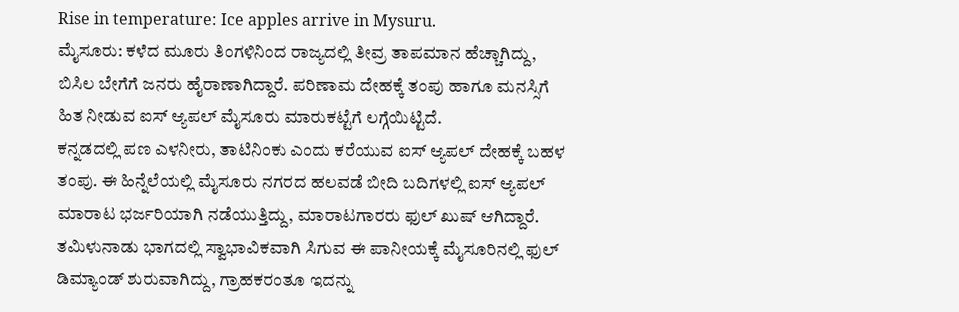Rise in temperature: Ice apples arrive in Mysuru.
ಮೈಸೂರು: ಕಳೆದ ಮೂರು ತಿಂಗಳಿನಿಂದ ರಾಜ್ಯದಲ್ಲಿ ತೀವ್ರ ತಾಪಮಾನ ಹೆಚ್ಚಾಗಿದ್ದು, ಬಿಸಿಲ ಬೇಗೆಗೆ ಜನರು ಹೈರಾಣಾಗಿದ್ದಾರೆ. ಪರಿಣಾಮ ದೇಹಕ್ಕೆ ತಂಪು ಹಾಗೂ ಮನಸ್ಸಿಗೆ ಹಿತ ನೀಡುವ ಐಸ್ ಆ್ಯಪಲ್ ಮೈಸೂರು ಮಾರುಕಟ್ಟೆಗೆ ಲಗ್ಗೆಯಿಟ್ಟಿದೆ.
ಕನ್ನಡದಲ್ಲಿ ಪಣ ಎಳನೀರು, ತಾಟಿನಿಂಕು ಎಂದು ಕರೆಯುವ ಐಸ್ ಆ್ಯಪಲ್ ದೇಹಕ್ಕೆ ಬಹಳ ತಂಪು. ಈ ಹಿನ್ನೆಲೆಯಲ್ಲಿ ಮೈಸೂರು ನಗರದ ಹಲವಡೆ ಬೀದಿ ಬದಿಗಳಲ್ಲಿ ಐಸ್ ಆ್ಯಪಲ್ ಮಾರಾಟ ಭರ್ಜರಿಯಾಗಿ ನಡೆಯುತ್ತಿದ್ದು, ಮಾರಾಟಗಾರರು ಫುಲ್ ಖುಷ್ ಆಗಿದ್ದಾರೆ.
ತಮಿಳುನಾಡು ಭಾಗದಲ್ಲಿ ಸ್ವಾಭಾವಿಕವಾಗಿ ಸಿಗುವ ಈ ಪಾನೀಯಕ್ಕೆ ಮೈಸೂರಿನಲ್ಲಿ ಫುಲ್ ಡಿಮ್ಯಾಂಡ್ ಶುರುವಾಗಿದ್ದು, ಗ್ರಾಹಕರಂತೂ ಇದನ್ನು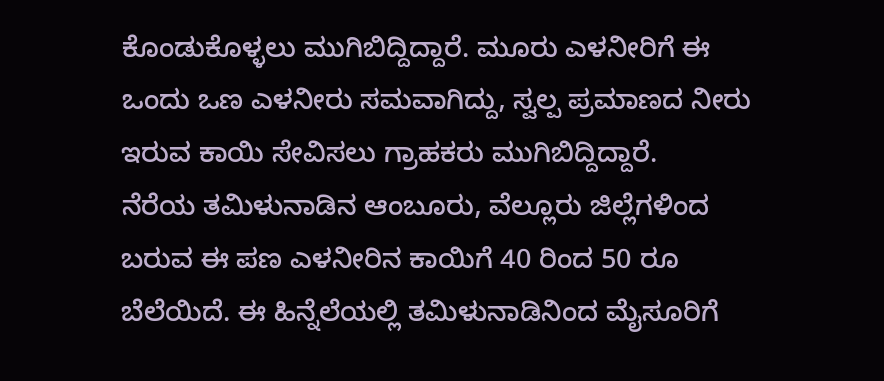ಕೊಂಡುಕೊಳ್ಳಲು ಮುಗಿಬಿದ್ದಿದ್ದಾರೆ. ಮೂರು ಎಳನೀರಿಗೆ ಈ ಒಂದು ಒಣ ಎಳನೀರು ಸಮವಾಗಿದ್ದು, ಸ್ವಲ್ಪ ಪ್ರಮಾಣದ ನೀರು ಇರುವ ಕಾಯಿ ಸೇವಿಸಲು ಗ್ರಾಹಕರು ಮುಗಿಬಿದ್ದಿದ್ದಾರೆ.
ನೆರೆಯ ತಮಿಳುನಾಡಿನ ಆಂಬೂರು, ವೆಲ್ಲೂರು ಜಿಲ್ಲೆಗಳಿಂದ ಬರುವ ಈ ಪಣ ಎಳನೀರಿನ ಕಾಯಿಗೆ 40 ರಿಂದ 50 ರೂ ಬೆಲೆಯಿದೆ. ಈ ಹಿನ್ನೆಲೆಯಲ್ಲಿ ತಮಿಳುನಾಡಿನಿಂದ ಮೈಸೂರಿಗೆ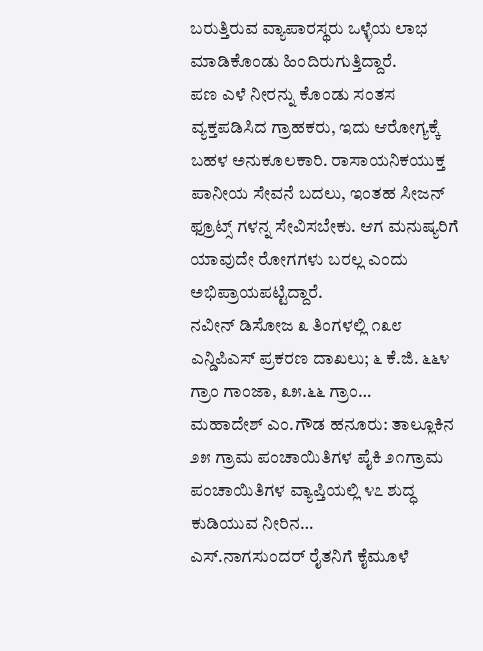ಬರುತ್ತಿರುವ ವ್ಯಾಪಾರಸ್ಥರು ಒಳ್ಳೆಯ ಲಾಭ ಮಾಡಿಕೊಂಡು ಹಿಂದಿರುಗುತ್ತಿದ್ದಾರೆ.
ಪಣ ಎಳೆ ನೀರನ್ನು ಕೊಂಡು ಸಂತಸ ವ್ಯಕ್ತಪಡಿಸಿದ ಗ್ರಾಹಕರು, ಇದು ಆರೋಗ್ಯಕ್ಕೆ ಬಹಳ ಅನುಕೂಲಕಾರಿ. ರಾಸಾಯನಿಕಯುಕ್ತ ಪಾನೀಯ ಸೇವನೆ ಬದಲು, ಇಂತಹ ಸೀಜನ್ ಫ್ರೂಟ್ಸ್ ಗಳನ್ನ ಸೇವಿಸಬೇಕು. ಆಗ ಮನುಷ್ಯರಿಗೆ ಯಾವುದೇ ರೋಗಗಳು ಬರಲ್ಲ ಎಂದು ಅಭಿಪ್ರಾಯಪಟ್ಟಿದ್ದಾರೆ.
ನವೀನ್ ಡಿಸೋಜ ೩ ತಿಂಗಳಲ್ಲಿ ೧೩೮ ಎನ್ಡಿಪಿಎಸ್ ಪ್ರಕರಣ ದಾಖಲು; ೬ ಕೆ.ಜಿ. ೬೬೪ ಗ್ರಾಂ ಗಾಂಜಾ, ೩೫.೬೬ ಗ್ರಾಂ…
ಮಹಾದೇಶ್ ಎಂ.ಗೌಡ ಹನೂರು: ತಾಲ್ಲೂಕಿನ ೨೫ ಗ್ರಾಮ ಪಂಚಾಯಿತಿಗಳ ಪೈಕಿ ೨೧ಗ್ರಾಮ ಪಂಚಾಯಿತಿಗಳ ವ್ಯಾಪ್ತಿಯಲ್ಲಿ ೪೭ ಶುದ್ಧ ಕುಡಿಯುವ ನೀರಿನ…
ಎಸ್.ನಾಗಸುಂದರ್ ರೈತನಿಗೆ ಕೈಮೂಳೆ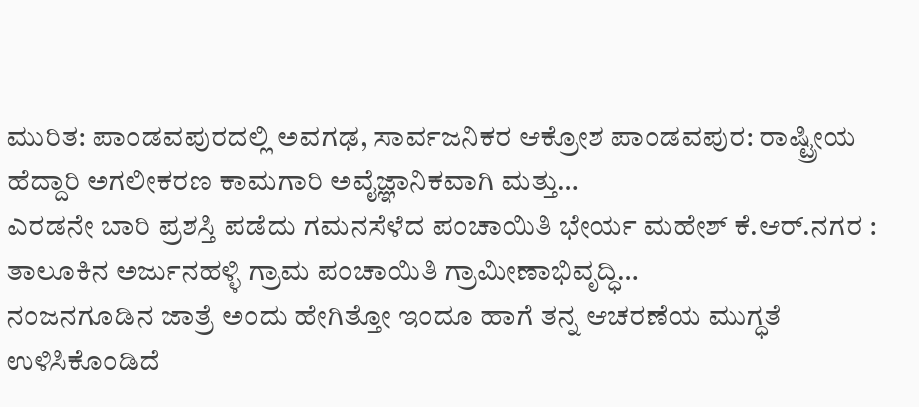ಮುರಿತ: ಪಾಂಡವಪುರದಲ್ಲಿ ಅವಗಢ, ಸಾರ್ವಜನಿಕರ ಆಕ್ರೋಶ ಪಾಂಡವಪುರ: ರಾಷ್ಟ್ರೀಯ ಹೆದ್ದಾರಿ ಅಗಲೀಕರಣ ಕಾಮಗಾರಿ ಅವೈಜ್ಞಾನಿಕವಾಗಿ ಮತ್ತು…
ಎರಡನೇ ಬಾರಿ ಪ್ರಶಸ್ತಿ ಪಡೆದು ಗಮನಸೆಳೆದ ಪಂಚಾಯಿತಿ ಭೇರ್ಯ ಮಹೇಶ್ ಕೆ.ಆರ್.ನಗರ : ತಾಲೂಕಿನ ಅರ್ಜುನಹಳ್ಳಿ ಗ್ರಾಮ ಪಂಚಾಯಿತಿ ಗ್ರಾಮೀಣಾಭಿವೃದ್ಧಿ…
ನಂಜನಗೂಡಿನ ಜಾತ್ರೆ ಅಂದು ಹೇಗಿತ್ತೋ ಇಂದೂ ಹಾಗೆ ತನ್ನ ಆಚರಣೆಯ ಮುಗ್ಧತೆ ಉಳಿಸಿಕೊಂಡಿದೆ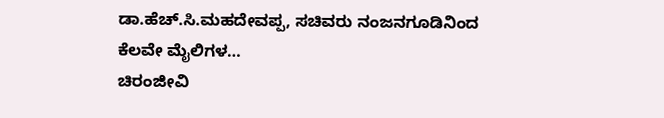ಡಾ.ಹೆಚ್.ಸಿ.ಮಹದೇವಪ್ಪ, ಸಚಿವರು ನಂಜನಗೂಡಿನಿಂದ ಕೆಲವೇ ಮೈಲಿಗಳ…
ಚಿರಂಜೀವಿ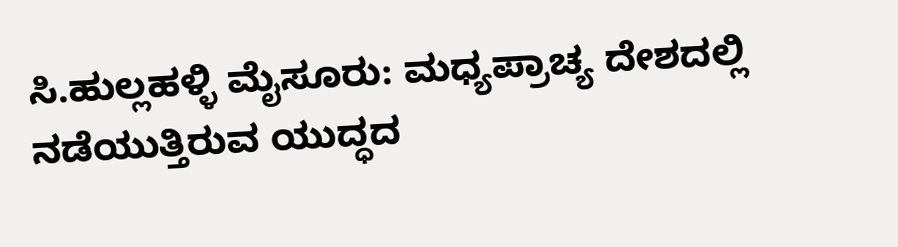ಸಿ.ಹುಲ್ಲಹಳ್ಳಿ ಮೈಸೂರು: ಮಧ್ಯಪ್ರಾಚ್ಯ ದೇಶದಲ್ಲಿ ನಡೆಯುತ್ತಿರುವ ಯುದ್ಧದ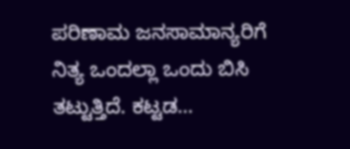ಪರಿಣಾಮ ಜನಸಾಮಾನ್ಯರಿಗೆ ನಿತ್ಯ ಒಂದಲ್ಲಾ ಒಂದು ಬಿಸಿ ತಟ್ಟುತ್ತಿದೆ. ಕಟ್ಟಡ…